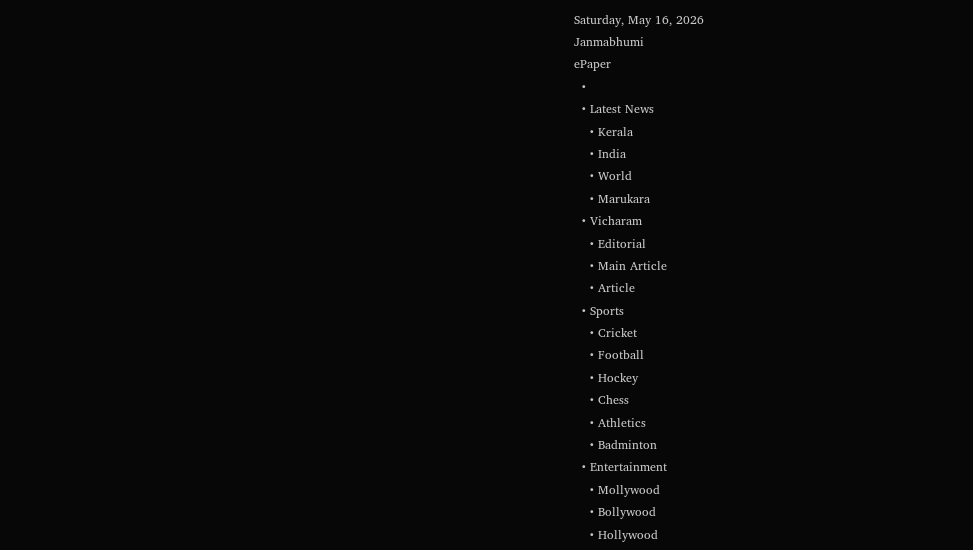Saturday, May 16, 2026
Janmabhumi
ePaper
  •
  • Latest News
    • Kerala
    • India
    • World
    • Marukara
  • Vicharam
    • Editorial
    • Main Article
    • Article
  • Sports
    • Cricket
    • Football
    • Hockey
    • Chess
    • Athletics
    • Badminton
  • Entertainment
    • Mollywood
    • Bollywood
    • Hollywood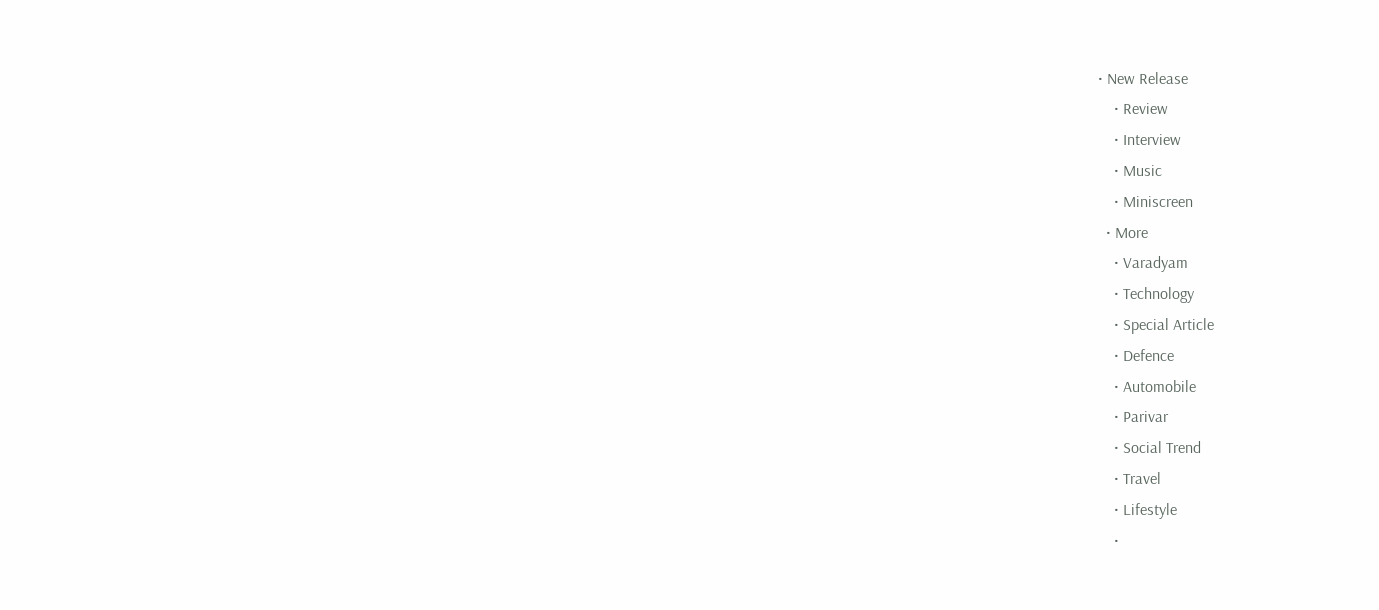• New Release
    • Review
    • Interview
    • Music
    • Miniscreen
  • More
    • Varadyam
    • Technology
    • Special Article
    • Defence
    • Automobile
    • Parivar
    • Social Trend
    • Travel
    • Lifestyle
    •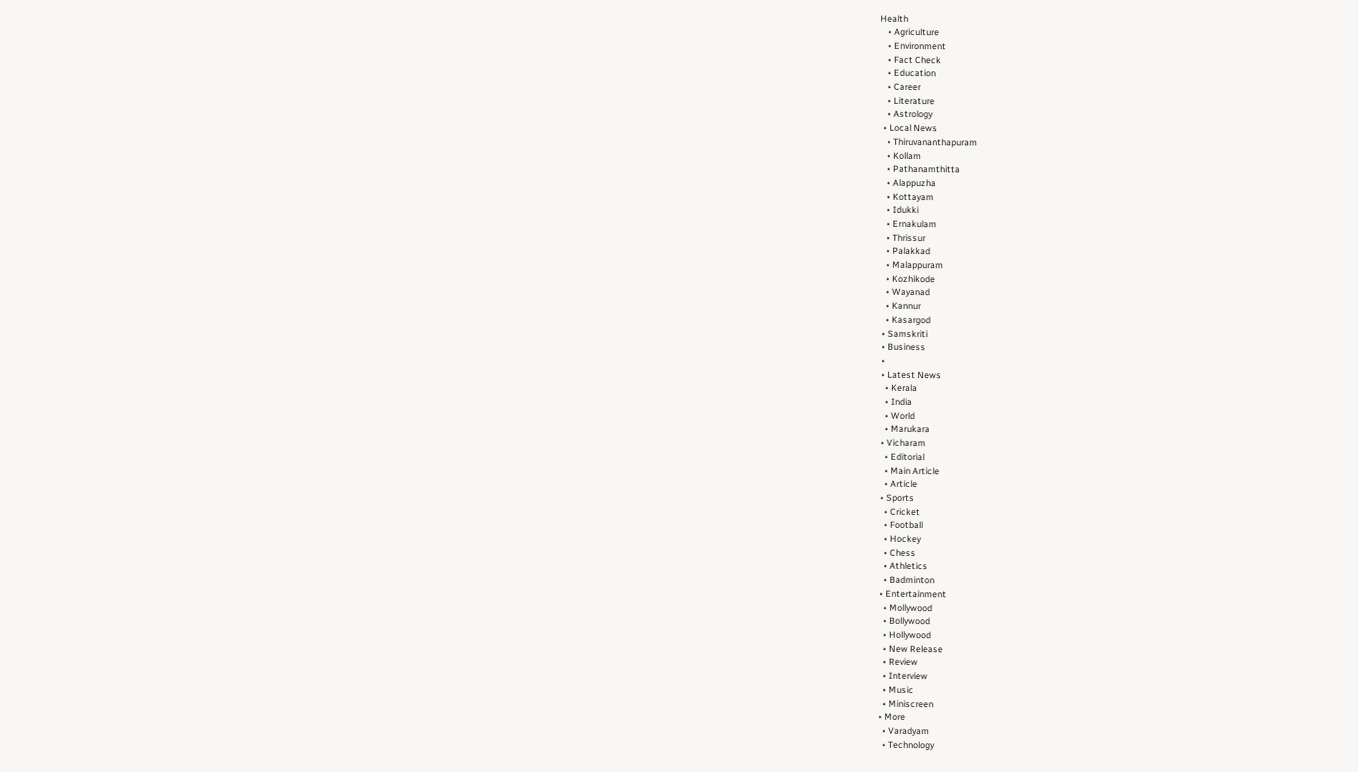Health
    • Agriculture
    • Environment
    • Fact Check
    • Education
    • Career
    • Literature
    • Astrology
  • Local News
    • Thiruvananthapuram
    • Kollam
    • Pathanamthitta
    • Alappuzha
    • Kottayam
    • Idukki
    • Ernakulam
    • Thrissur
    • Palakkad
    • Malappuram
    • Kozhikode
    • Wayanad
    • Kannur
    • Kasargod
  • Samskriti
  • Business
  •
  • Latest News
    • Kerala
    • India
    • World
    • Marukara
  • Vicharam
    • Editorial
    • Main Article
    • Article
  • Sports
    • Cricket
    • Football
    • Hockey
    • Chess
    • Athletics
    • Badminton
  • Entertainment
    • Mollywood
    • Bollywood
    • Hollywood
    • New Release
    • Review
    • Interview
    • Music
    • Miniscreen
  • More
    • Varadyam
    • Technology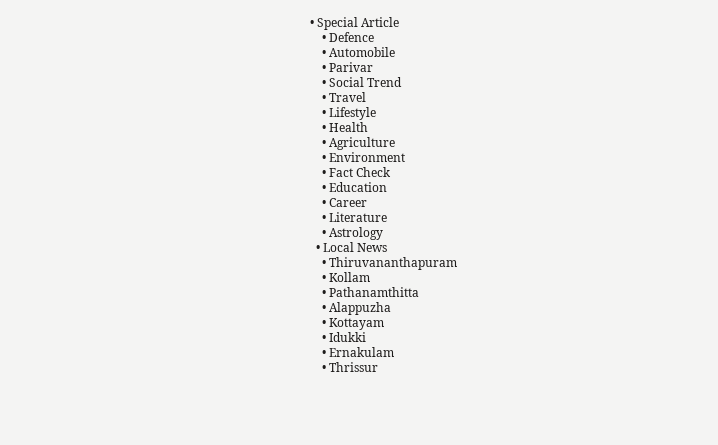• Special Article
    • Defence
    • Automobile
    • Parivar
    • Social Trend
    • Travel
    • Lifestyle
    • Health
    • Agriculture
    • Environment
    • Fact Check
    • Education
    • Career
    • Literature
    • Astrology
  • Local News
    • Thiruvananthapuram
    • Kollam
    • Pathanamthitta
    • Alappuzha
    • Kottayam
    • Idukki
    • Ernakulam
    • Thrissur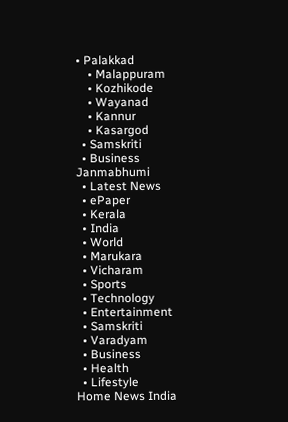• Palakkad
    • Malappuram
    • Kozhikode
    • Wayanad
    • Kannur
    • Kasargod
  • Samskriti
  • Business
Janmabhumi
  • Latest News
  • ePaper
  • Kerala
  • India
  • World
  • Marukara
  • Vicharam
  • Sports
  • Technology
  • Entertainment
  • Samskriti
  • Varadyam
  • Business
  • Health
  • Lifestyle
Home News India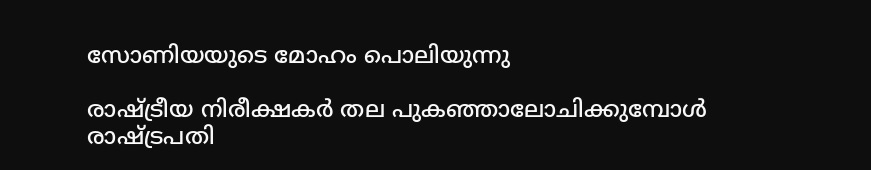സോണിയയുടെ മോഹം പൊലിയുന്നു

രാഷ്‌ട്രീയ നിരീക്ഷകര്‍ തല പുകഞ്ഞാലോചിക്കുമ്പോള്‍ രാഷ്‌ട്രപതി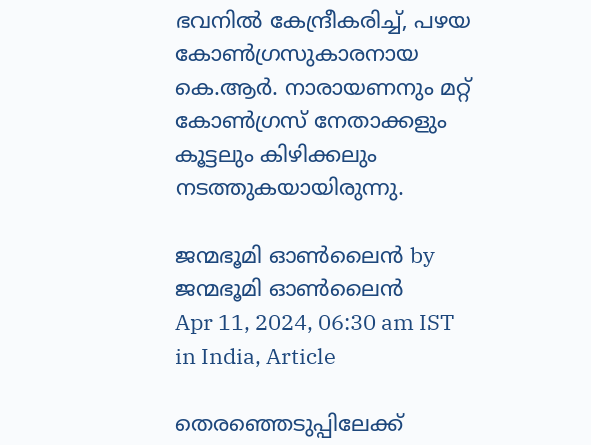ഭവനില്‍ കേന്ദ്രീകരിച്ച്, പഴയ കോണ്‍ഗ്രസുകാരനായ കെ.ആര്‍. നാരായണനും മറ്റ് കോണ്‍ഗ്രസ് നേതാക്കളും കൂട്ടലും കിഴിക്കലും നടത്തുകയായിരുന്നു.

ജന്മഭൂമി ഓണ്‍ലൈന്‍ by ജന്മഭൂമി ഓണ്‍ലൈന്‍
Apr 11, 2024, 06:30 am IST
in India, Article

തെരഞ്ഞെടുപ്പിലേക്ക്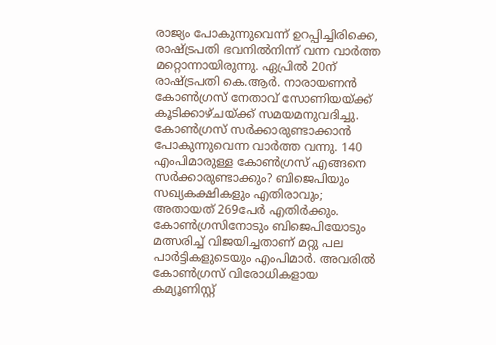രാജ്യം പോകുന്നുവെന്ന് ഉറപ്പിച്ചിരിക്കെ, രാഷ്‌ട്രപതി ഭവനില്‍നിന്ന് വന്ന വാര്‍ത്ത മറ്റൊന്നായിരുന്നു. ഏപ്രില്‍ 20ന് രാഷ്‌ട്രപതി കെ.ആര്‍. നാരായണന്‍ കോണ്‍ഗ്രസ് നേതാവ് സോണിയയ്‌ക്ക് കൂടിക്കാഴ്ചയ്‌ക്ക് സമയമനുവദിച്ചു. കോണ്‍ഗ്രസ് സര്‍ക്കാരുണ്ടാക്കാന്‍ പോകുന്നുവെന്ന വാര്‍ത്ത വന്നു. 140 എംപിമാരുള്ള കോണ്‍ഗ്രസ് എങ്ങനെ സര്‍ക്കാരുണ്ടാക്കും? ബിജെപിയും സഖ്യകക്ഷികളും എതിരാവും; അതായത് 269പേര്‍ എതിര്‍ക്കും. കോണ്‍ഗ്രസിനോടും ബിജെപിയോടും മത്സരിച്ച് വിജയിച്ചതാണ് മറ്റു പല പാര്‍ട്ടികളുടെയും എംപിമാര്‍. അവരില്‍ കോണ്‍ഗ്രസ് വിരോധികളായ കമ്യൂണിസ്റ്റ്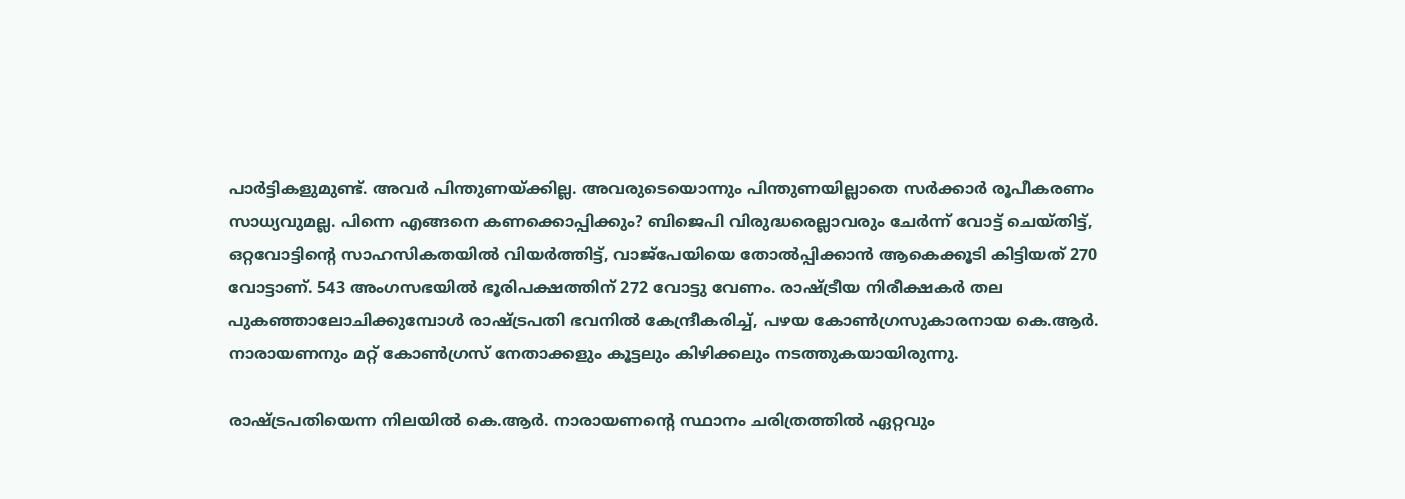പാര്‍ട്ടികളുമുണ്ട്. അവര്‍ പിന്തുണയ്‌ക്കില്ല. അവരുടെയൊന്നും പിന്തുണയില്ലാതെ സര്‍ക്കാര്‍ രൂപീകരണം സാധ്യവുമല്ല. പിന്നെ എങ്ങനെ കണക്കൊപ്പിക്കും? ബിജെപി വിരുദ്ധരെല്ലാവരും ചേര്‍ന്ന് വോട്ട് ചെയ്തിട്ട്, ഒറ്റവോട്ടിന്റെ സാഹസികതയില്‍ വിയര്‍ത്തിട്ട്, വാജ്പേയിയെ തോല്‍പ്പിക്കാന്‍ ആകെക്കൂടി കിട്ടിയത് 270 വോട്ടാണ്. 543 അംഗസഭയില്‍ ഭൂരിപക്ഷത്തിന് 272 വോട്ടു വേണം. രാഷ്‌ട്രീയ നിരീക്ഷകര്‍ തല പുകഞ്ഞാലോചിക്കുമ്പോള്‍ രാഷ്‌ട്രപതി ഭവനില്‍ കേന്ദ്രീകരിച്ച്, പഴയ കോണ്‍ഗ്രസുകാരനായ കെ.ആര്‍. നാരായണനും മറ്റ് കോണ്‍ഗ്രസ് നേതാക്കളും കൂട്ടലും കിഴിക്കലും നടത്തുകയായിരുന്നു.

രാഷ്‌ട്രപതിയെന്ന നിലയില്‍ കെ.ആര്‍. നാരായണന്റെ സ്ഥാനം ചരിത്രത്തില്‍ ഏറ്റവും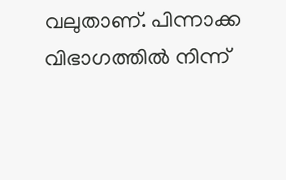വലുതാണ്. പിന്നാക്ക വിഭാഗത്തില്‍ നിന്ന്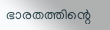ഭാരതത്തിന്റെ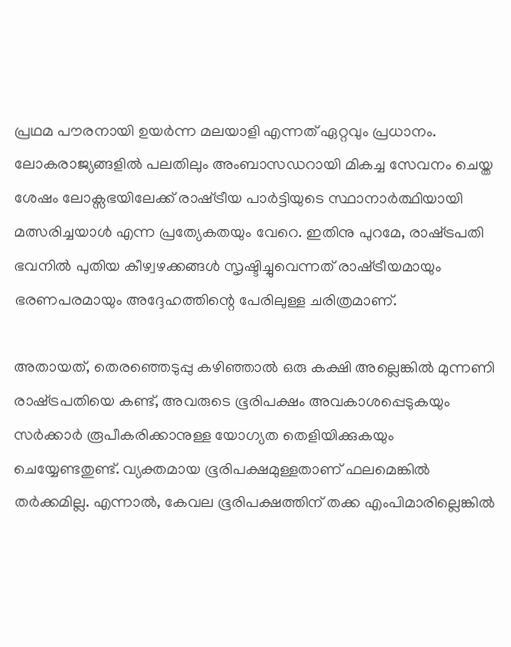പ്രഥമ പൗരനായി ഉയര്‍ന്ന മലയാളി എന്നത് ഏറ്റവും പ്രധാനം. ലോകരാജ്യങ്ങളില്‍ പലതിലും അംബാസഡറായി മികച്ച സേവനം ചെയ്ത ശേഷം ലോക്സഭയിലേക്ക് രാഷ്‌ട്രീയ പാര്‍ട്ടിയുടെ സ്ഥാനാര്‍ത്ഥിയായി മത്സരിച്ചയാള്‍ എന്ന പ്രത്യേകതയും വേറെ. ഇതിനു പുറമേ, രാഷ്‌ട്രപതി ഭവനില്‍ പുതിയ കീഴ്വഴക്കങ്ങള്‍ സൃഷ്ടിച്ചുവെന്നത് രാഷ്‌ട്രീയമായും ഭരണപരമായും അദ്ദേഹത്തിന്റെ പേരിലുള്ള ചരിത്രമാണ്.

അതായത്, തെരഞ്ഞെടുപ്പു കഴിഞ്ഞാല്‍ ഒരു കക്ഷി അല്ലെങ്കില്‍ മുന്നണി രാഷ്‌ട്രപതിയെ കണ്ട്, അവരുടെ ഭൂരിപക്ഷം അവകാശപ്പെടുകയും സര്‍ക്കാര്‍ രൂപീകരിക്കാനുള്ള യോഗ്യത തെളിയിക്കുകയും ചെയ്യേണ്ടതുണ്ട്. വ്യക്തമായ ഭൂരിപക്ഷമുള്ളതാണ് ഫലമെങ്കില്‍ തര്‍ക്കമില്ല. എന്നാല്‍, കേവല ഭൂരിപക്ഷത്തിന് തക്ക എംപിമാരില്ലെങ്കില്‍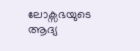ലോക്സഭയുടെ ആദ്യ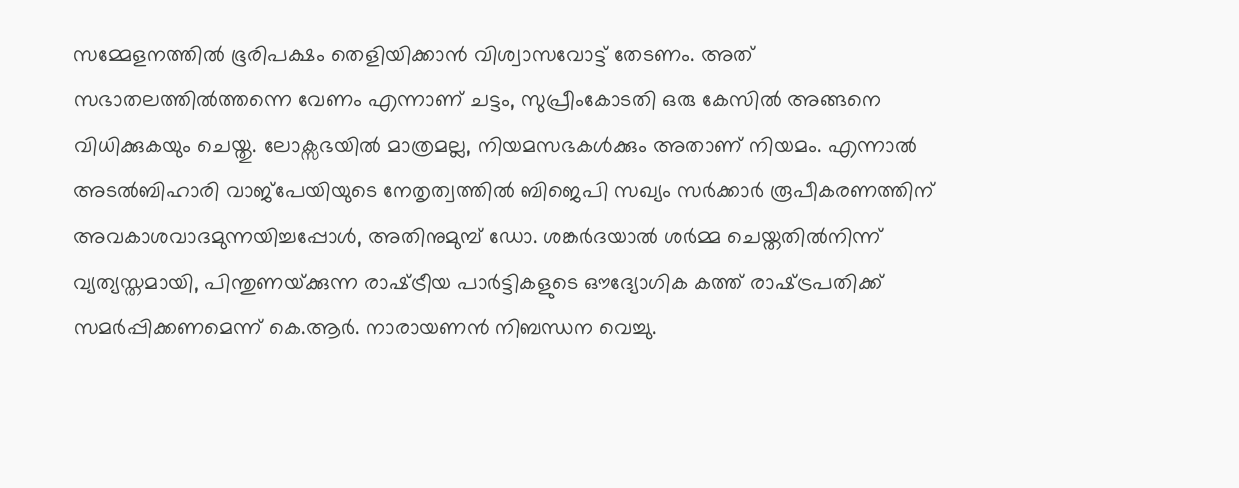സമ്മേളനത്തില്‍ ഭൂരിപക്ഷം തെളിയിക്കാന്‍ വിശ്വാസവോട്ട് തേടണം. അത് സഭാതലത്തില്‍ത്തന്നെ വേണം എന്നാണ് ചട്ടം, സുപ്രീംകോടതി ഒരു കേസില്‍ അങ്ങനെ വിധിക്കുകയും ചെയ്തു. ലോക്സഭയില്‍ മാത്രമല്ല, നിയമസഭകള്‍ക്കും അതാണ് നിയമം. എന്നാല്‍ അടല്‍ബിഹാരി വാജ്പേയിയുടെ നേതൃത്വത്തില്‍ ബിജെപി സഖ്യം സര്‍ക്കാര്‍ രൂപീകരണത്തിന് അവകാശവാദമുന്നയിച്ചപ്പോള്‍, അതിനുമുമ്പ് ഡോ. ശങ്കര്‍ദയാല്‍ ശര്‍മ്മ ചെയ്തതില്‍നിന്ന് വ്യത്യസ്തമായി, പിന്തുണയ്‌ക്കുന്ന രാഷ്‌ട്രീയ പാര്‍ട്ടികളുടെ ഔദ്യോഗിക കത്ത് രാഷ്‌ട്രപതിക്ക് സമര്‍പ്പിക്കണമെന്ന് കെ.ആര്‍. നാരായണന്‍ നിബന്ധന വെച്ചു.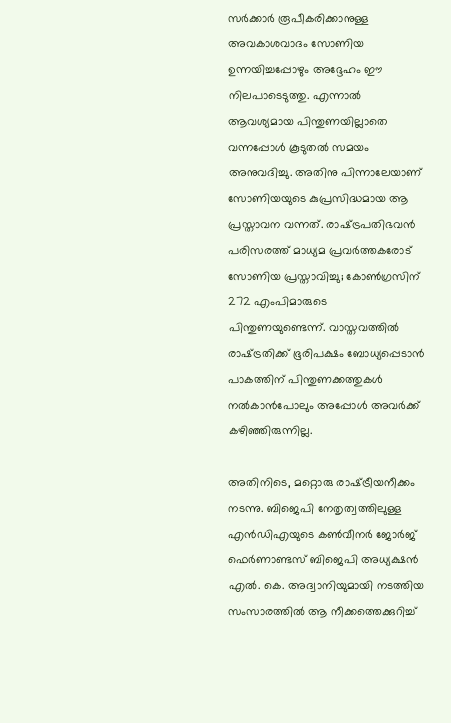സര്‍ക്കാര്‍ രൂപീകരിക്കാനുള്ള അവകാശവാദം സോണിയ ഉന്നയിച്ചപ്പോഴും അദ്ദേഹം ഈ നിലപാടെടുത്തു. എന്നാല്‍ ആവശ്യമായ പിന്തുണയില്ലാതെ വന്നപ്പോള്‍ കൂടുതല്‍ സമയം അനുവദിച്ചു. അതിനു പിന്നാലേയാണ് സോണിയയുടെ കുപ്രസിദ്ധമായ ആ പ്രസ്താവന വന്നത്. രാഷ്‌ട്രപതിഭവന്‍ പരിസരത്ത് മാധ്യമ പ്രവര്‍ത്തകരോട് സോണിയ പ്രസ്താവിച്ചു; കോണ്‍ഗ്രസിന് 272 എംപിമാരുടെ പിന്തുണയുണ്ടെന്ന്. വാസ്തവത്തില്‍ രാഷ്‌ട്രതിക്ക് ഭൂരിപക്ഷം ബോധ്യപ്പെടാന്‍ പാകത്തിന് പിന്തുണക്കത്തുകള്‍ നല്‍കാന്‍പോലും അപ്പോള്‍ അവര്‍ക്ക് കഴിഞ്ഞിരുന്നില്ല.

അതിനിടെ, മറ്റൊരു രാഷ്‌ട്രീയനീക്കം നടന്നു. ബിജെപി നേതൃത്വത്തിലുള്ള എന്‍ഡിഎയുടെ കണ്‍വീനര്‍ ജോര്‍ജ് ഫെര്‍ണാണ്ടസ് ബിജെപി അധ്യക്ഷന്‍ എല്‍. കെ. അദ്വാനിയുമായി നടത്തിയ സംസാരത്തില്‍ ആ നീക്കത്തെക്കുറിച്ച്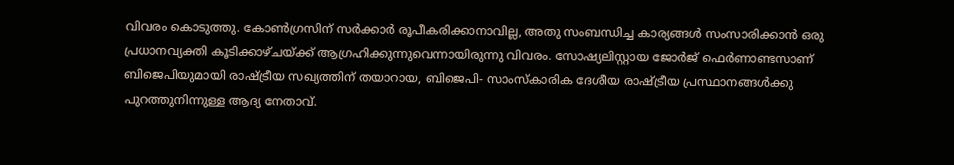വിവരം കൊടുത്തു. കോണ്‍ഗ്രസിന് സര്‍ക്കാര്‍ രൂപീകരിക്കാനാവില്ല, അതു സംബന്ധിച്ച കാര്യങ്ങള്‍ സംസാരിക്കാന്‍ ഒരു പ്രധാനവ്യക്തി കൂടിക്കാഴ്ചയ്‌ക്ക് ആഗ്രഹിക്കുന്നുവെന്നായിരുന്നു വിവരം. സോഷ്യലിസ്റ്റായ ജോര്‍ജ് ഫെര്‍ണാണ്ടസാണ് ബിജെപിയുമായി രാഷ്‌ട്രീയ സഖ്യത്തിന് തയാറായ, ബിജെപി- സാംസ്‌കാരിക ദേശീയ രാഷ്‌ട്രീയ പ്രസ്ഥാനങ്ങള്‍ക്കു പുറത്തുനിന്നുള്ള ആദ്യ നേതാവ്.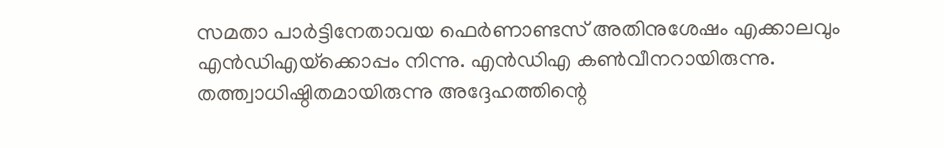സമതാ പാര്‍ട്ടിനേതാവയ ഫെര്‍ണാണ്ടസ് അതിനുശേഷം എക്കാലവും എന്‍ഡിഎയ്‌ക്കൊപ്പം നിന്നു. എന്‍ഡിഎ കണ്‍വീനറായിരുന്നു. തത്ത്വാധിഷ്ഠിതമായിരുന്നു അദ്ദേഹത്തിന്റെ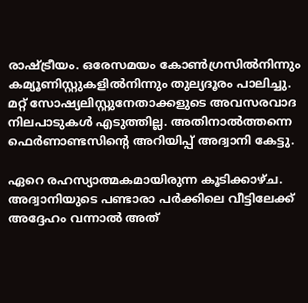രാഷ്‌ട്രീയം. ഒരേസമയം കോണ്‍ഗ്രസില്‍നിന്നും കമ്യൂണിസ്റ്റുകളില്‍നിന്നും തുല്യദൂരം പാലിച്ചു. മറ്റ് സോഷ്യലിസ്റ്റുനേതാക്കളുടെ അവസരവാദ നിലപാടുകള്‍ എടുത്തില്ല. അതിനാല്‍ത്തന്നെ ഫെര്‍ണാണ്ടസിന്റെ അറിയിപ്പ് അദ്വാനി കേട്ടു.

ഏറെ രഹസ്യാത്മകമായിരുന്ന കൂടിക്കാഴ്ച. അദ്വാനിയുടെ പണ്ടാരാ പര്‍ക്കിലെ വീട്ടിലേക്ക് അദ്ദേഹം വന്നാല്‍ അത്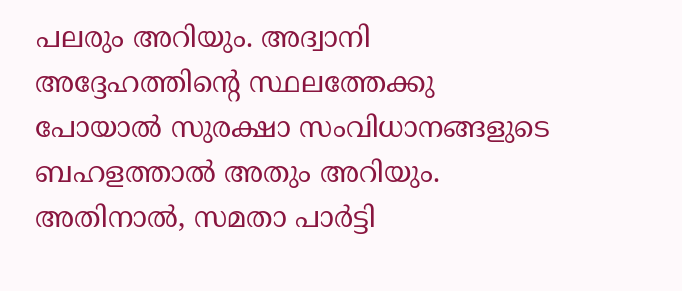പലരും അറിയും. അദ്വാനി അദ്ദേഹത്തിന്റെ സ്ഥലത്തേക്കു പോയാല്‍ സുരക്ഷാ സംവിധാനങ്ങളുടെ ബഹളത്താല്‍ അതും അറിയും. അതിനാല്‍, സമതാ പാര്‍ട്ടി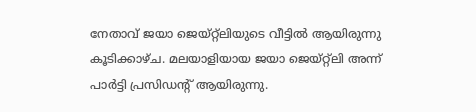നേതാവ് ജയാ ജെയ്റ്റ്ലിയുടെ വീട്ടില്‍ ആയിരുന്നു കൂടിക്കാഴ്ച. മലയാളിയായ ജയാ ജെയ്റ്റ്ലി അന്ന് പാര്‍ട്ടി പ്രസിഡന്റ് ആയിരുന്നു.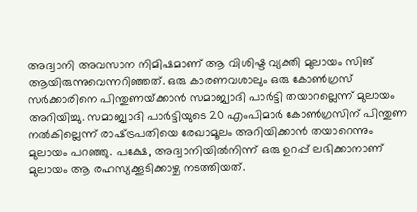അദ്വാനി അവസാന നിമിഷമാണ് ആ വിശിഷ്ട വ്യക്തി മുലായം സിങ് ആയിരുന്നുവെന്നറിഞ്ഞത്. ഒരു കാരണവശാലും ഒരു കോണ്‍ഗ്രസ് സര്‍ക്കാരിനെ പിന്തുണയ്‌ക്കാന്‍ സമാജ്വാദി പാര്‍ട്ടി തയാറല്ലെന്ന് മുലായം അറിയിച്ചു. സമാജ്വാദി പാര്‍ട്ടിയുടെ 20 എംപിമാര്‍ കോണ്‍ഗ്രസിന് പിന്തുണ നല്‍കില്ലെന്ന് രാഷ്‌ട്രപതിയെ രേഖാമൂലം അറിയിക്കാന്‍ തയാറെന്നും മുലായം പറഞ്ഞു. പക്ഷേ, അദ്വാനിയില്‍നിന്ന് ഒരു ഉറപ്പ് ലഭിക്കാനാണ് മുലായം ആ രഹസ്യക്കൂടിക്കാഴ്ച നടത്തിയത്.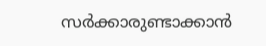സര്‍ക്കാരുണ്ടാക്കാന്‍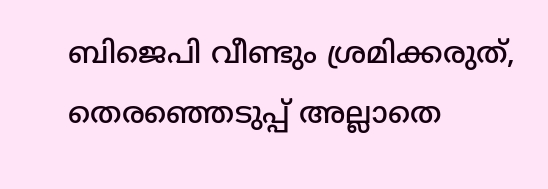ബിജെപി വീണ്ടും ശ്രമിക്കരുത്, തെരഞ്ഞെടുപ്പ് അല്ലാതെ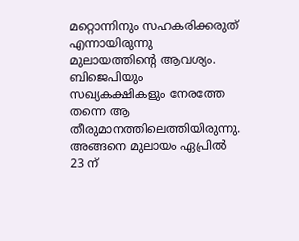മറ്റൊന്നിനും സഹകരിക്കരുത് എന്നായിരുന്നു മുലായത്തിന്റെ ആവശ്യം. ബിജെപിയും സഖ്യകക്ഷികളും നേരത്തേ തന്നെ ആ തീരുമാനത്തിലെത്തിയിരുന്നു. അങ്ങനെ മുലായം ഏപ്രില്‍ 23 ന്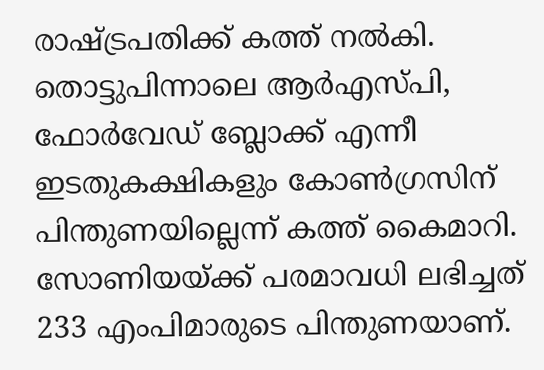രാഷ്‌ട്രപതിക്ക് കത്ത് നല്‍കി. തൊട്ടുപിന്നാലെ ആര്‍എസ്പി, ഫോര്‍വേഡ് ബ്ലോക്ക് എന്നീ ഇടതുകക്ഷികളും കോണ്‍ഗ്രസിന് പിന്തുണയില്ലെന്ന് കത്ത് കൈമാറി. സോണിയയ്‌ക്ക് പരമാവധി ലഭിച്ചത് 233 എംപിമാരുടെ പിന്തുണയാണ്.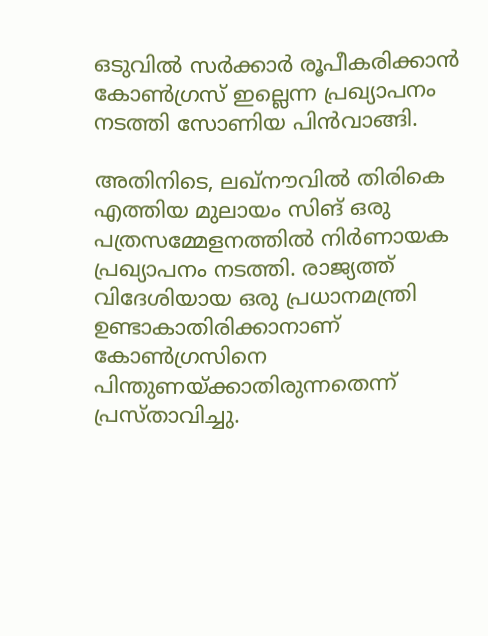ഒടുവില്‍ സര്‍ക്കാര്‍ രൂപീകരിക്കാന്‍ കോണ്‍ഗ്രസ് ഇല്ലെന്ന പ്രഖ്യാപനം നടത്തി സോണിയ പിന്‍വാങ്ങി.

അതിനിടെ, ലഖ്നൗവില്‍ തിരികെ എത്തിയ മുലായം സിങ് ഒരു പത്രസമ്മേളനത്തില്‍ നിര്‍ണായക പ്രഖ്യാപനം നടത്തി. രാജ്യത്ത് വിദേശിയായ ഒരു പ്രധാനമന്ത്രി ഉണ്ടാകാതിരിക്കാനാണ് കോണ്‍ഗ്രസിനെ പിന്തുണയ്‌ക്കാതിരുന്നതെന്ന് പ്രസ്താവിച്ചു.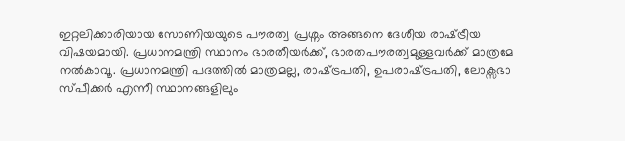ഇറ്റലിക്കാരിയായ സോണിയയുടെ പൗരത്വ പ്രശ്നം അങ്ങനെ ദേശീയ രാഷ്‌ട്രീയ വിഷയമായി. പ്രധാനമന്ത്രി സ്ഥാനം ഭാരതീയര്‍ക്ക്, ഭാരതപൗരത്വമുള്ളവര്‍ക്ക് മാത്രമേ നല്‍കാവൂ. പ്രധാനമന്ത്രി പദത്തില്‍ മാത്രമല്ല, രാഷ്‌ട്രപതി, ഉപരാഷ്‌ട്രപതി, ലോക്സഭാ സ്പീക്കര്‍ എന്നീ സ്ഥാനങ്ങളിലും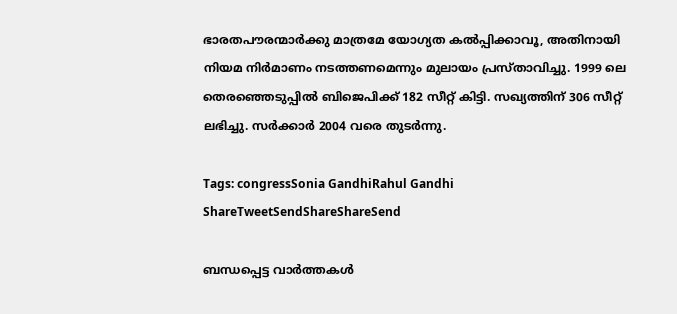ഭാരതപൗരന്മാര്‍ക്കു മാത്രമേ യോഗ്യത കല്‍പ്പിക്കാവൂ, അതിനായി നിയമ നിര്‍മാണം നടത്തണമെന്നും മുലായം പ്രസ്താവിച്ചു. 1999 ലെ തെരഞ്ഞെടുപ്പില്‍ ബിജെപിക്ക് 182 സീറ്റ് കിട്ടി. സഖ്യത്തിന് 306 സീറ്റ് ലഭിച്ചു. സര്‍ക്കാര്‍ 2004 വരെ തുടര്‍ന്നു.

Tags: congressSonia GandhiRahul Gandhi
ShareTweetSendShareShareSend

ബന്ധപ്പെട്ട വാര്‍ത്തകള്‍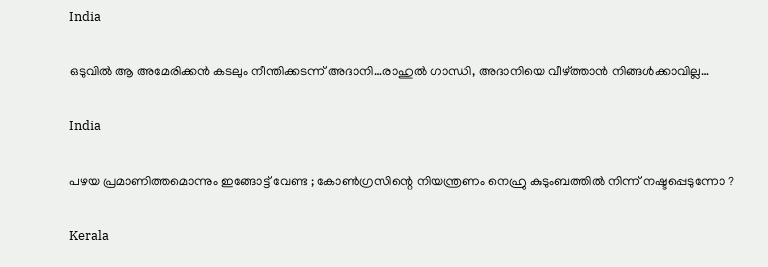India

ഒടുവില്‍ ആ അമേരിക്കന്‍ കടലും നീന്തിക്കടന്ന് അദാനി…രാഹുല്‍ ഗാന്ധി, അദാനിയെ വീഴ്‌ത്താന്‍ നിങ്ങള്‍ക്കാവില്ല…

India

പഴയ പ്രമാണിത്തമൊന്നും ഇങ്ങോട്ട് വേണ്ട ; കോൺഗ്രസിന്റെ നിയന്ത്രണം നെഹ്രു കുടുംബത്തിൽ നിന്ന് നഷ്ടപ്പെടുന്നോ ?

Kerala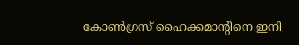കോണ്‍ഗ്രസ് ഹൈക്കമാന്‍റിനെ ഇനി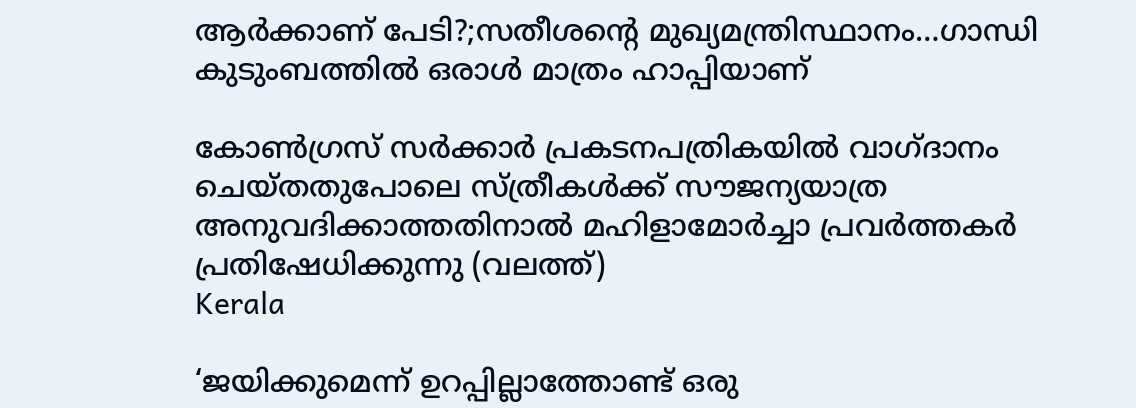ആര്‍ക്കാണ് പേടി?;സതീശന്റെ മുഖ്യമന്ത്രിസ്ഥാനം…ഗാന്ധി കുടുംബത്തില്‍ ഒരാള്‍ മാത്രം ഹാപ്പിയാണ്

കോണ്‍ഗ്രസ് സര്‍ക്കാര്‍ പ്രകടനപത്രികയില്‍ വാഗ്ദാനം ചെയ്തതുപോലെ സ്ത്രീകള്‍ക്ക് സൗജന്യയാത്ര അനുവദിക്കാത്തതിനാല്‍ മഹിളാമോര്‍ച്ചാ പ്രവര്‍ത്തകര്‍ പ്രതിഷേധിക്കുന്നു (വലത്ത്)
Kerala

‘ജയിക്കുമെന്ന് ഉറപ്പില്ലാത്തോണ്ട് ഒരു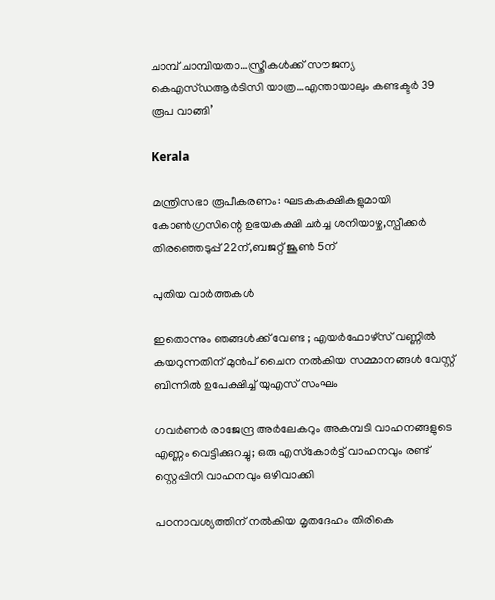ചാമ്പ് ചാമ്പിയതാ…സ്ത്രീകള്‍ക്ക് സൗജന്യ കെഎസ്ഡആര്‍ടിസി യാത്ര…എന്തായാലും കണ്ടക്ടര്‍ 39 രൂപ വാങ്ങി’

Kerala

മന്ത്രിസഭാ രൂപീകരണം: ഘടകകക്ഷികളുമായി കോണ്‍ഗ്രസിന്റെ ഉഭയകക്ഷി ചര്‍ച്ച ശനിയാഴ്ച,സ്പീക്കര്‍ തിരഞ്ഞെടുപ്പ് 22ന്,ബജറ്റ് ജൂണ്‍ 5ന്

പുതിയ വാര്‍ത്തകള്‍

ഇതൊന്നും ഞങ്ങൾക്ക് വേണ്ട ; എയർഫോഴ്‌സ് വണ്ണിൽ കയറുന്നതിന് മുൻപ് ചൈന നൽകിയ സമ്മാനങ്ങൾ വേസ്റ്റ് ബിന്നിൽ ഉപേക്ഷിച്ച് യുഎസ് സംഘം

ഗവർണർ രാജേന്ദ്ര അർലേകറും അകമ്പടി വാഹനങ്ങളുടെ എണ്ണം വെട്ടിക്കുറച്ചു; ഒരു എസ്‌കോര്‍ട്ട് വാഹനവും രണ്ട് സ്റ്റെപ്പിനി വാഹനവും ഒഴിവാക്കി

പഠനാവശ്യത്തിന് നൽകിയ മൃതദേഹം തിരികെ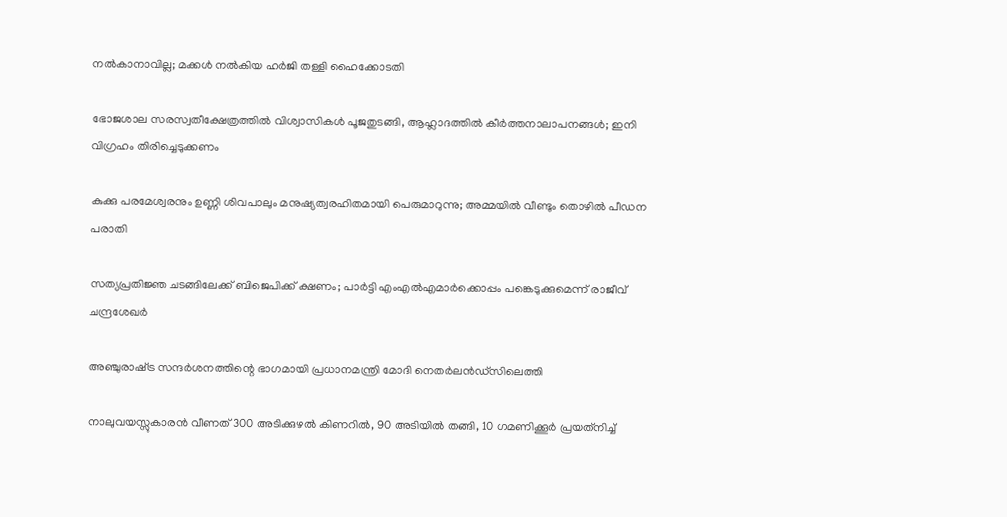നൽകാനാവില്ല; മക്കൾ നൽകിയ ഹർജി തള്ളി ഹൈക്കോടതി

ഭോജശാല സരസ്വതീക്ഷേത്രത്തിൽ വിശ്വാസികൾ പൂജതുടങ്ങി, ആഹ്ലാദത്തിൽ കീർത്തനാലാപനങ്ങൾ; ഇനി വിഗ്രഹം തിരിച്ചെടുക്കണം

കുക്കു പരമേശ്വരനും ഉണ്ണി ശിവപാലും മനുഷ്യത്വരഹിതമായി പെരുമാറുന്നു; അമ്മയിൽ വീണ്ടും തൊഴിൽ പീഡന പരാതി

സത്യപ്രതിജ്ഞ ചടങ്ങിലേക്ക് ബിജെപിക്ക് ക്ഷണം; പാർട്ടി എംഎൽഎമാർക്കൊപ്പം പങ്കെടുക്കുമെന്ന് രാജീവ് ചന്ദ്രശേഖർ

അഞ്ചുരാഷ്‌ട്ര സന്ദർശനത്തിന്റെ ഭാഗമായി പ്രധാനമന്ത്രി മോദി നെതർലൻഡ്‌സിലെത്തി

നാലുവയസ്സുകാരൻ വീണത് 300 അടിക്കുഴൽ കിണറിൽ, 90 അടിയിൽ തങ്ങി, 10 ഗമണിക്കൂർ പ്രയത്‌നിച്ച്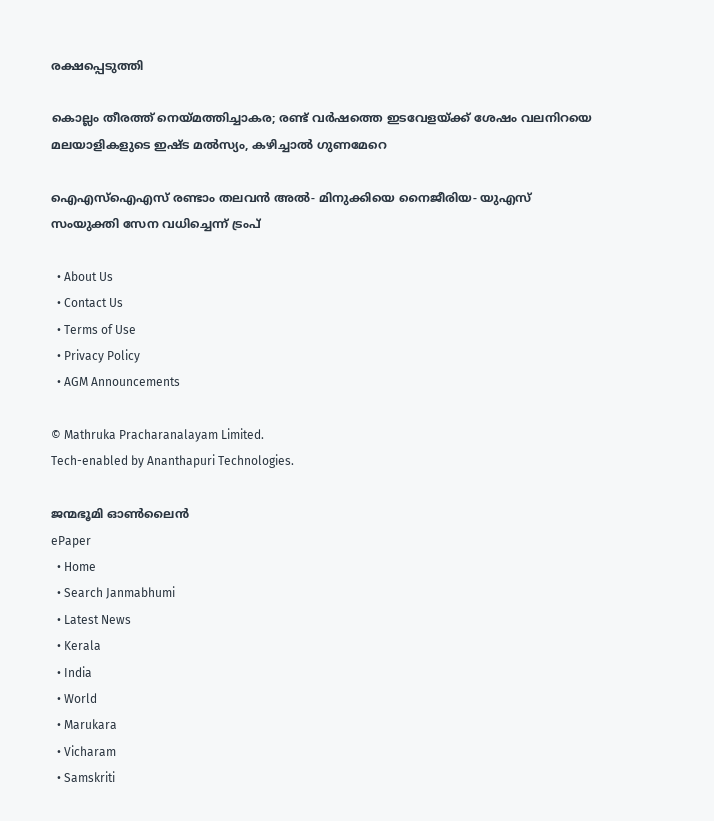രക്ഷപ്പെടുത്തി

കൊല്ലം തീരത്ത് നെയ്‌മത്തിച്ചാകര; രണ്ട് വർഷത്തെ ഇടവേളയ്‌ക്ക് ശേഷം വലനിറയെ മലയാളികളുടെ ഇഷ്ട മൽസ്യം, കഴിച്ചാൽ ഗുണമേറെ

ഐഎസ്‌ഐഎസ് രണ്ടാം തലവൻ അൽ- മിനുക്കിയെ നൈജീരിയ- യുഎസ് സംയുക്തി സേന വധിച്ചെന്ന് ട്രംപ്

  • About Us
  • Contact Us
  • Terms of Use
  • Privacy Policy
  • AGM Announcements

© Mathruka Pracharanalayam Limited.
Tech-enabled by Ananthapuri Technologies.

ജന്മഭൂമി ഓണ്‍ലൈന്‍
ePaper
  • Home
  • Search Janmabhumi
  • Latest News
  • Kerala
  • India
  • World
  • Marukara
  • Vicharam
  • Samskriti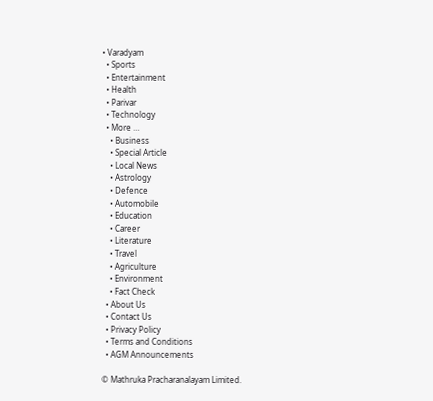• Varadyam
  • Sports
  • Entertainment
  • Health
  • Parivar
  • Technology
  • More …
    • Business
    • Special Article
    • Local News
    • Astrology
    • Defence
    • Automobile
    • Education
    • Career
    • Literature
    • Travel
    • Agriculture
    • Environment
    • Fact Check
  • About Us
  • Contact Us
  • Privacy Policy
  • Terms and Conditions
  • AGM Announcements

© Mathruka Pracharanalayam Limited.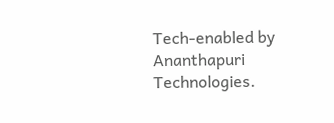Tech-enabled by Ananthapuri Technologies.